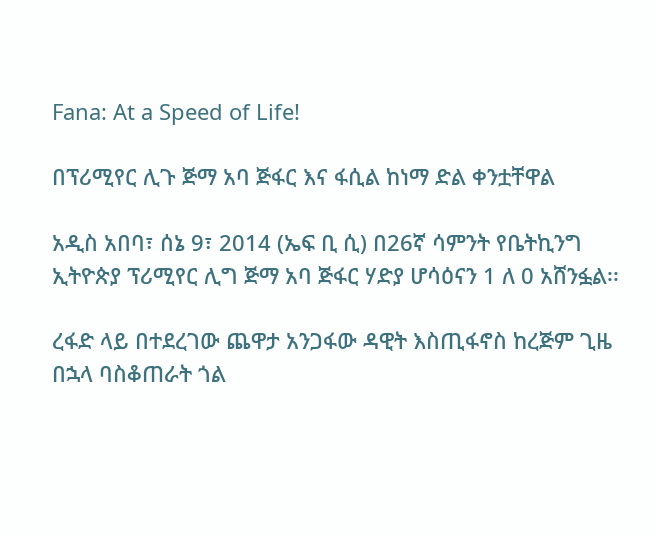Fana: At a Speed of Life!

በፕሪሚየር ሊጉ ጅማ አባ ጅፋር እና ፋሲል ከነማ ድል ቀንቷቸዋል

አዲስ አበባ፣ ሰኔ 9፣ 2014 (ኤፍ ቢ ሲ) በ26ኛ ሳምንት የቤትኪንግ ኢትዮጵያ ፕሪሚየር ሊግ ጅማ አባ ጅፋር ሃድያ ሆሳዕናን 1 ለ 0 አሸንፏል፡፡

ረፋድ ላይ በተደረገው ጨዋታ አንጋፋው ዳዊት እስጢፋኖስ ከረጅም ጊዜ በኋላ ባስቆጠራት ጎል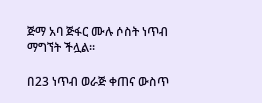ጅማ አባ ጅፋር ሙሉ ሶስት ነጥብ ማግኘት ችሏል፡፡

በ23 ነጥብ ወራጅ ቀጠና ውስጥ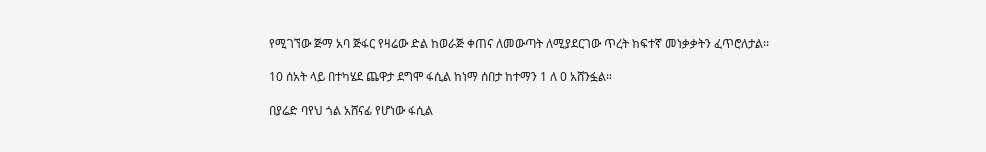የሚገኘው ጅማ አባ ጅፋር የዛሬው ድል ከወራጅ ቀጠና ለመውጣት ለሚያደርገው ጥረት ከፍተኛ መነቃቃትን ፈጥሮለታል፡፡

10 ሰአት ላይ በተካሄደ ጨዋታ ደግሞ ፋሲል ከነማ ሰበታ ከተማን 1 ለ 0 አሸንፏል።

በያሬድ ባየህ ጎል አሸናፊ የሆነው ፋሲል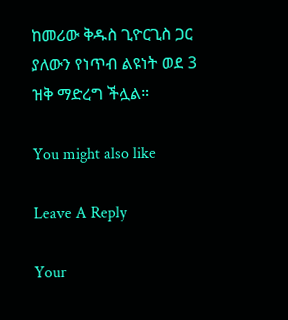ከመሪው ቅዱስ ጊዮርጊስ ጋር ያለውን የነጥብ ልዩነት ወደ 3 ዝቅ ማድረግ ችሏል።

You might also like

Leave A Reply

Your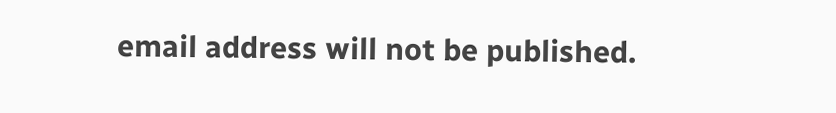email address will not be published.